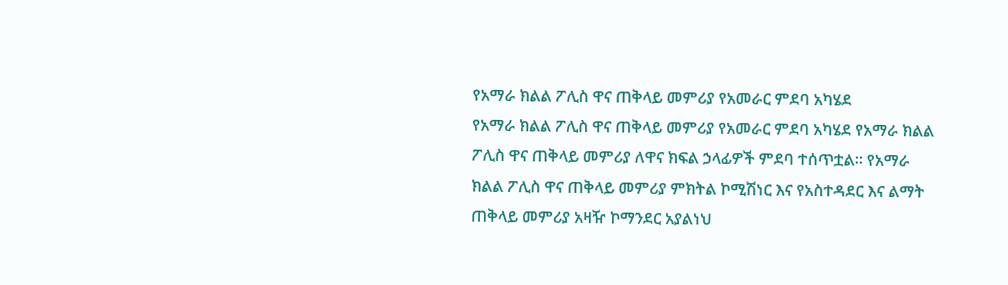የአማራ ክልል ፖሊስ ዋና ጠቅላይ መምሪያ የአመራር ምደባ አካሄደ
የአማራ ክልል ፖሊስ ዋና ጠቅላይ መምሪያ የአመራር ምደባ አካሄደ የአማራ ክልል ፖሊስ ዋና ጠቅላይ መምሪያ ለዋና ክፍል ኃላፊዎች ምደባ ተሰጥቷል። የአማራ ክልል ፖሊስ ዋና ጠቅላይ መምሪያ ምክትል ኮሚሽነር እና የአስተዳደር እና ልማት ጠቅላይ መምሪያ አዛዥ ኮማንደር አያልነህ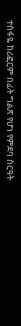ተስፋዬ ከሪፎርም በፊት ግልጽ የሆነ የምደባ ስርዓት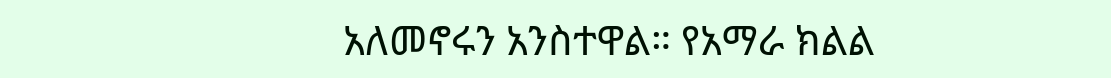አለመኖሩን አንስተዋል። የአማራ ክልል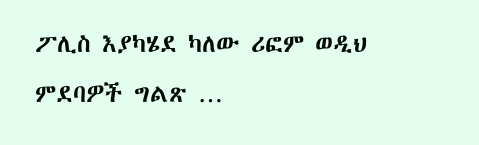ፖሊስ እያካሄደ ካለው ሪፎም ወዲህ ምደባዎች ግልጽ …